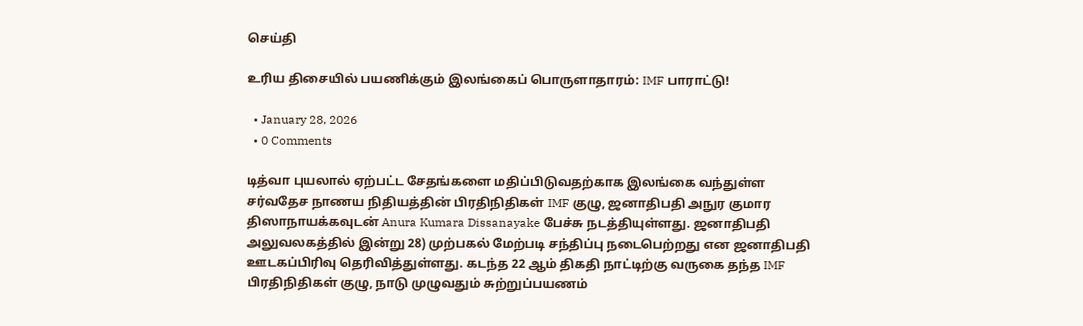செய்தி

உரிய திசையில் பயணிக்கும் இலங்கைப் பொருளாதாரம்: IMF பாராட்டு!

  • January 28, 2026
  • 0 Comments

டித்வா புயலால் ஏற்பட்ட சேதங்களை மதிப்பிடுவதற்காக இலங்கை வந்துள்ள சர்வதேச நாணய நிதியத்தின் பிரதிநிதிகள் IMF குழு, ஜனாதிபதி அநுர குமார திஸாநாயக்கவுடன் Anura Kumara Dissanayake பேச்சு நடத்தியுள்ளது. ஜனாதிபதி அலுவலகத்தில் இன்று 28) முற்பகல் மேற்படி சந்திப்பு நடைபெற்றது என ஜனாதிபதி ஊடகப்பிரிவு தெரிவித்துள்ளது. கடந்த 22 ஆம் திகதி நாட்டிற்கு வருகை தந்த IMF பிரதிநிதிகள் குழு, நாடு முழுவதும் சுற்றுப்பயணம்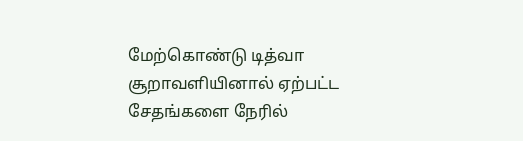மேற்கொண்டு டித்வா சூறாவளியினால் ஏற்பட்ட சேதங்களை நேரில்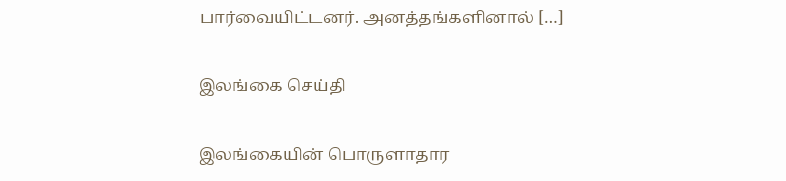பார்வையிட்டனர். அனத்தங்களினால் […]

இலங்கை செய்தி

இலங்கையின் பொருளாதார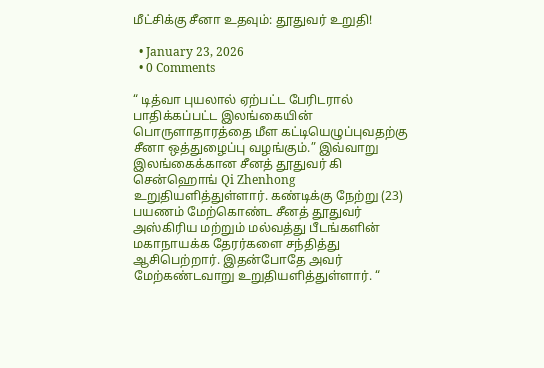மீட்சிக்கு சீனா உதவும்: தூதுவர் உறுதி!

  • January 23, 2026
  • 0 Comments

“ டித்வா புயலால் ஏற்பட்ட பேரிடரால் பாதிக்கப்பட்ட இலங்கையின் பொருளாதாரத்தை மீள கட்டியெழுப்புவதற்கு சீனா ஒத்துழைப்பு வழங்கும்.” இவ்வாறு இலங்கைக்கான சீனத் தூதுவர் கி சென்ஹொங் Qi Zhenhong உறுதியளித்துள்ளார். கண்டிக்கு நேற்று (23) பயணம் மேற்கொண்ட சீனத் தூதுவர் அஸ்கிரிய மற்றும் மல்வத்து பீடங்களின் மகாநாயக்க தேரர்களை சந்தித்து ஆசிபெற்றார். இதன்போதே அவர் மேற்கண்டவாறு உறுதியளித்துள்ளார். “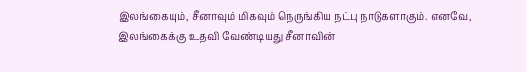இலங்கையும், சீனாவும் மிகவும் நெருங்கிய நட்பு நாடுகளாகும். எனவே, இலங்கைக்கு உதவி வேண்டியது சீனாவின்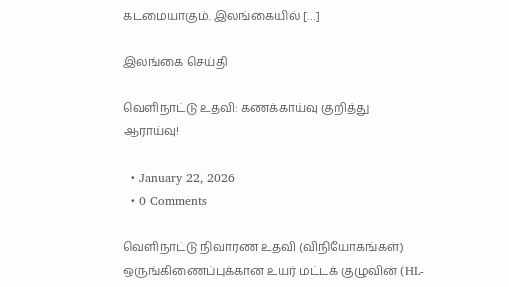கடமையாகும். இலங்கையில் […]

இலங்கை செய்தி

வெளிநாட்டு உதவி: கணக்காய்வு குறித்து ஆராய்வு!

  • January 22, 2026
  • 0 Comments

வெளிநாட்டு நிவாரண உதவி (விநியோகங்கள்) ஒருங்கிணைப்புக்கான உயர் மட்டக் குழுவின் (HL-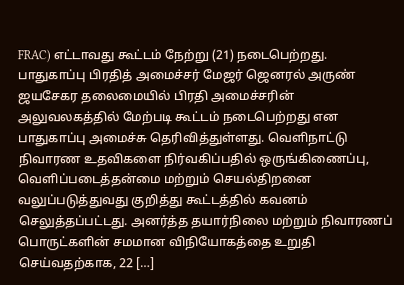FRAC) எட்டாவது கூட்டம் நேற்று (21) நடைபெற்றது. பாதுகாப்பு பிரதித் அமைச்சர் மேஜர் ஜெனரல் அருண் ஜயசேகர தலைமையில் பிரதி அமைச்சரின் அலுவலகத்தில் மேற்படி கூட்டம் நடைபெற்றது என பாதுகாப்பு அமைச்சு தெரிவித்துள்ளது. வெளிநாட்டு நிவாரண உதவிகளை நிர்வகிப்பதில் ஒருங்கிணைப்பு, வெளிப்படைத்தன்மை மற்றும் செயல்திறனை வலுப்படுத்துவது குறித்து கூட்டத்தில் கவனம் செலுத்தப்பட்டது. அனர்த்த தயார்நிலை மற்றும் நிவாரணப் பொருட்களின் சமமான விநியோகத்தை உறுதி செய்வதற்காக, 22 […]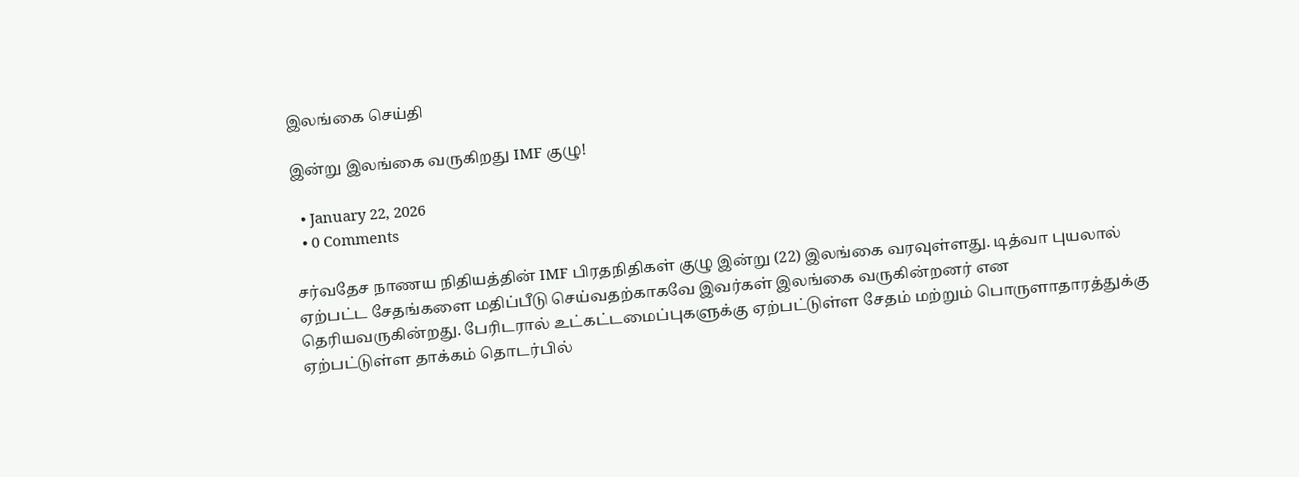இலங்கை செய்தி

இன்று இலங்கை வருகிறது IMF குழு!

  • January 22, 2026
  • 0 Comments

சர்வதேச நாணய நிதியத்தின் IMF பிரதநிதிகள் குழு இன்று (22) இலங்கை வரவுள்ளது. டித்வா புயலால் ஏற்பட்ட சேதங்களை மதிப்பீடு செய்வதற்காகவே இவர்கள் இலங்கை வருகின்றனர் என தெரியவருகின்றது. பேரிடரால் உட்கட்டமைப்புகளுக்கு ஏற்பட்டுள்ள சேதம் மற்றும் பொருளாதாரத்துக்கு ஏற்பட்டுள்ள தாக்கம் தொடர்பில்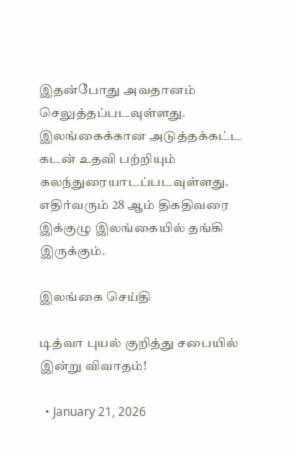இதன்போது அவதானம் செலுத்தப்படவுள்ளது. இலங்கைக்கான அடுத்தக்கட்ட கடன் உதவி பற்றியும் கலந்துரையாடப்படவுள்ளது. எதிர்வரும் 28 ஆம் திகதிவரை இக்குழு இலங்கையில் தங்கி இருக்கும்.

இலங்கை செய்தி

டித்வா புயல் குறித்து சபையில் இன்று விவாதம்!

  • January 21, 2026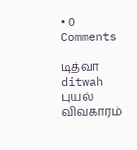• 0 Comments

டித்வா ditwah புயல் விவகாரம்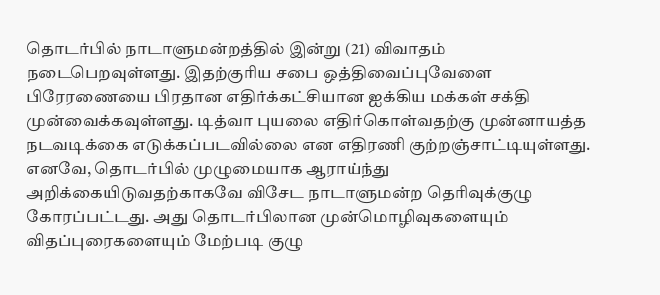தொடர்பில் நாடாளுமன்றத்தில் இன்று (21) விவாதம் நடைபெறவுள்ளது. இதற்குரிய சபை ஒத்திவைப்புவேளை பிரேரணையை பிரதான எதிர்க்கட்சியான ஐக்கிய மக்கள் சக்தி முன்வைக்கவுள்ளது. டித்வா புயலை எதிர்கொள்வதற்கு முன்னாயத்த நடவடிக்கை எடுக்கப்படவில்லை என எதிரணி குற்றஞ்சாட்டியுள்ளது. எனவே, தொடர்பில் முழுமையாக ஆராய்ந்து அறிக்கையிடுவதற்காகவே விசேட நாடாளுமன்ற தெரிவுக்குழு கோரப்பட்டது. அது தொடர்பிலான முன்மொழிவுகளையும் விதப்புரைகளையும் மேற்படி குழு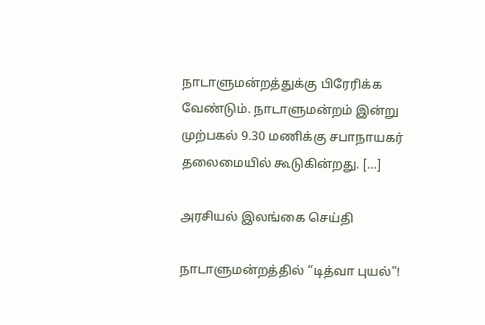நாடாளுமன்றத்துக்கு பிரேரிக்க வேண்டும். நாடாளுமன்றம் இன்று முற்பகல் 9.30 மணிக்கு சபாநாயகர் தலைமையில் கூடுகின்றது. […]

அரசியல் இலங்கை செய்தி

நாடாளுமன்றத்தில் “டித்வா புயல்”!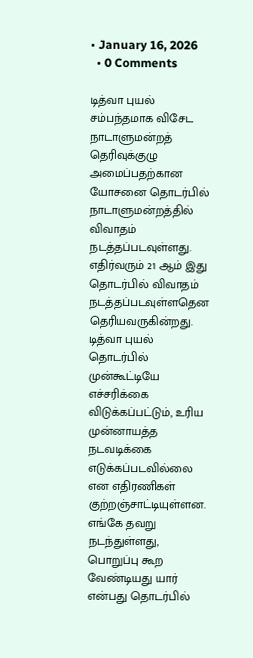• January 16, 2026
  • 0 Comments

டித்வா புயல் சம்பந்தமாக விசேட நாடாளுமன்றத் தெரிவுக்குழு அமைப்பதற்கான யோசனை தொடர்பில் நாடாளுமன்றத்தில் விவாதம் நடத்தப்படவுள்ளது. எதிர்வரும் 21 ஆம் இது தொடர்பில் விவாதம் நடத்தப்படவுள்ளதென தெரியவருகின்றது. டித்வா புயல் தொடர்பில் முன்கூட்டியே எச்சரிக்கை விடுக்கப்பட்டும், உரிய முன்னாயத்த நடவடிக்கை எடுக்கப்படவில்லை என எதிரணிகள் குற்றஞ்சாட்டியுள்ளன. எங்கே தவறு நடந்துள்ளது, பொறுப்பு கூற வேண்டியது யார் என்பது தொடர்பில்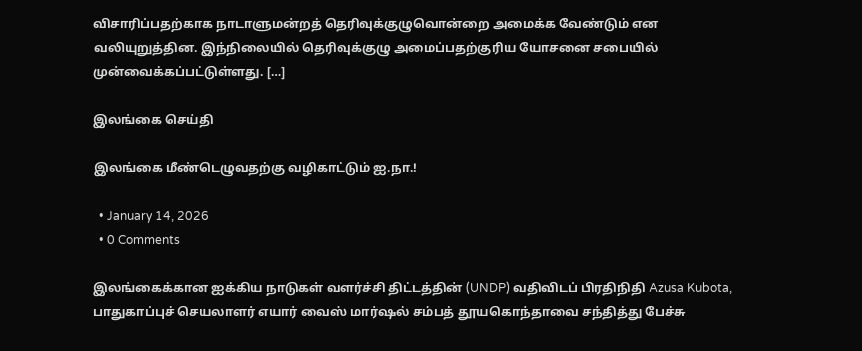விசாரிப்பதற்காக நாடாளுமன்றத் தெரிவுக்குழுவொன்றை அமைக்க வேண்டும் என வலியுறுத்தின. இந்நிலையில் தெரிவுக்குழு அமைப்பதற்குரிய யோசனை சபையில் முன்வைக்கப்பட்டுள்ளது. […]

இலங்கை செய்தி

இலங்கை மீண்டெழுவதற்கு வழிகாட்டும் ஐ.நா.!

  • January 14, 2026
  • 0 Comments

இலங்கைக்கான ஐக்கிய நாடுகள் வளர்ச்சி திட்டத்தின் (UNDP) வதிவிடப் பிரதிநிதி Azusa Kubota, பாதுகாப்புச் செயலாளர் எயார் வைஸ் மார்ஷல் சம்பத் தூயகொந்தாவை சந்தித்து பேச்சு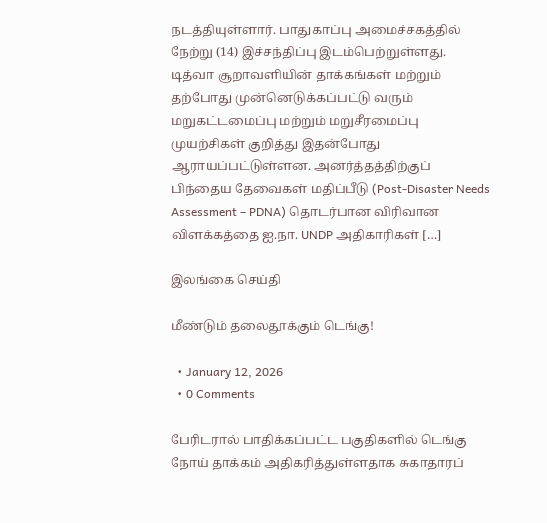நடத்தியுள்ளார். பாதுகாப்பு அமைச்சகத்தில் நேற்று (14) இச்சந்திப்பு இடம்பெற்றுள்ளது. டித்வா சூறாவளியின் தாக்கங்கள் மற்றும் தற்போது முன்னெடுக்கப்பட்டு வரும் மறுகட்டமைப்பு மற்றும் மறுசீரமைப்பு முயற்சிகள் குறித்து இதன்போது ஆராயப்பட்டுள்ளன. அனர்த்தத்திற்குப் பிந்தைய தேவைகள் மதிப்பீடு (Post-Disaster Needs Assessment – PDNA) தொடர்பான விரிவான விளக்கத்தை ஐ.நா. UNDP அதிகாரிகள் […]

இலங்கை செய்தி

மீண்டும் தலைதூக்கும் டெங்கு!

  • January 12, 2026
  • 0 Comments

பேரிடரால் பாதிக்கப்பட்ட பகுதிகளில் டெங்கு நோய் தாக்கம் அதிகரித்துள்ளதாக சுகாதாரப்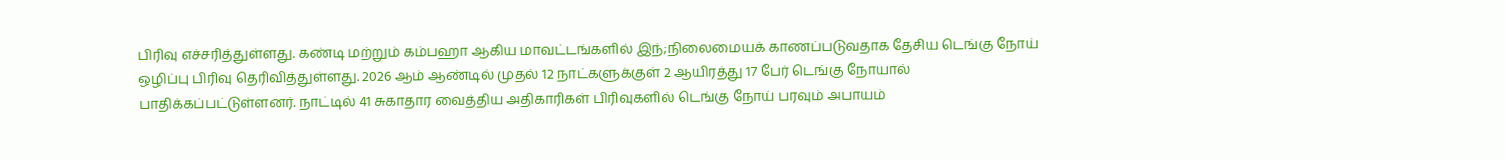பிரிவு எச்சரித்துள்ளது. கண்டி மற்றும் கம்பஹா ஆகிய மாவட்டங்களில் இந்;நிலைமையக் காணப்படுவதாக தேசிய டெங்கு நோய் ஒழிப்பு பிரிவு தெரிவித்துள்ளது. 2026 ஆம் ஆண்டில் முதல் 12 நாட்களுக்குள் 2 ஆயிரத்து 17 பேர் டெங்கு நோயால் பாதிக்கப்பட்டுள்ளனர். நாட்டில் 41 சுகாதார வைத்திய அதிகாரிகள் பிரிவுகளில் டெங்கு நோய் பரவும் அபாயம்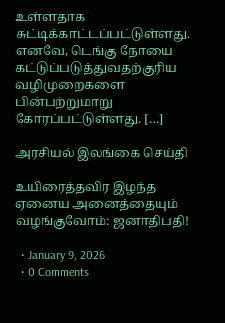உள்ளதாக சுட்டிக்காட்டப்பட்டுள்ளது. எனவே, டெங்கு நோயை கட்டுப்படுத்துவதற்குரிய வழிமுறைகளை பின்பற்றுமாறு கோரப்பட்டுள்ளது. […]

அரசியல் இலங்கை செய்தி

உயிரைத்தவிர இழந்த ஏனைய அனைத்தையும் வழங்குவோம்: ஜனாதிபதி!

  • January 9, 2026
  • 0 Comments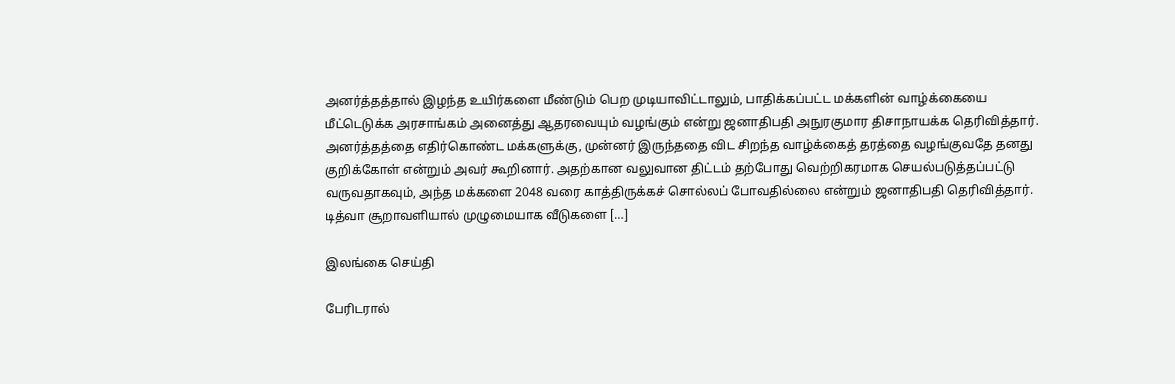அனர்த்தத்தால் இழந்த உயிர்களை மீண்டும் பெற முடியாவிட்டாலும், பாதிக்கப்பட்ட மக்களின் வாழ்க்கையை மீட்டெடுக்க அரசாங்கம் அனைத்து ஆதரவையும் வழங்கும் என்று ஜனாதிபதி அநுரகுமார திசாநாயக்க தெரிவித்தார். அனர்த்தத்தை எதிர்கொண்ட மக்களுக்கு, முன்னர் இருந்ததை விட சிறந்த வாழ்க்கைத் தரத்தை வழங்குவதே தனது குறிக்கோள் என்றும் அவர் கூறினார். அதற்கான வலுவான திட்டம் தற்போது வெற்றிகரமாக செயல்படுத்தப்பட்டு வருவதாகவும், அந்த மக்களை 2048 வரை காத்திருக்கச் சொல்லப் போவதில்லை என்றும் ஜனாதிபதி தெரிவித்தார். டித்வா சூறாவளியால் முழுமையாக வீடுகளை […]

இலங்கை செய்தி

பேரிடரால்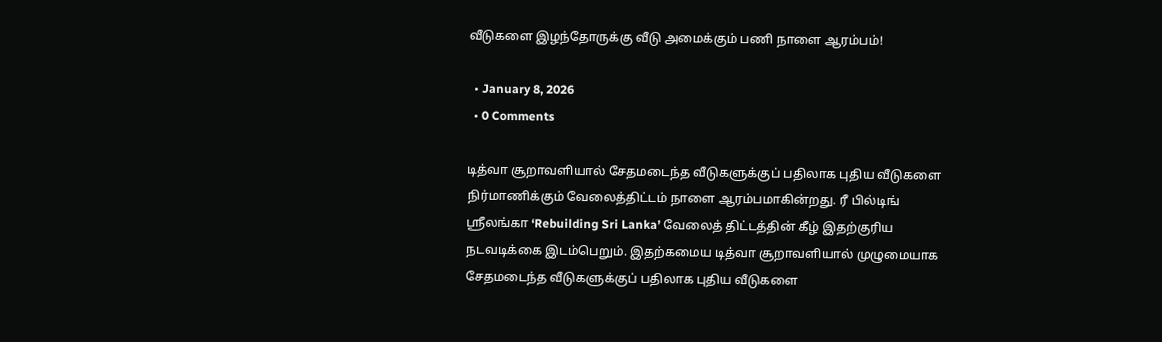வீடுகளை இழந்தோருக்கு வீடு அமைக்கும் பணி நாளை ஆரம்பம்!

  • January 8, 2026
  • 0 Comments

டித்வா சூறாவளியால் சேதமடைந்த வீடுகளுக்குப் பதிலாக புதிய வீடுகளை நிர்மாணிக்கும் வேலைத்திட்டம் நாளை ஆரம்பமாகின்றது. ரீ பில்டிங் ஸ்ரீலங்கா ‘Rebuilding Sri Lanka’ வேலைத் திட்டத்தின் கீழ் இதற்குரிய நடவடிக்கை இடம்பெறும். இதற்கமைய டித்வா சூறாவளியால் முழுமையாக சேதமடைந்த வீடுகளுக்குப் பதிலாக புதிய வீடுகளை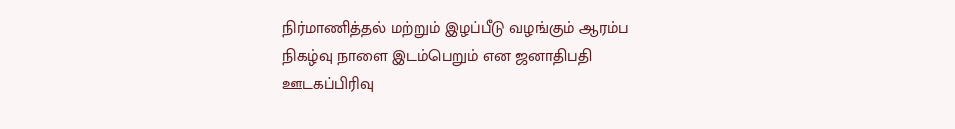நிர்மாணித்தல் மற்றும் இழப்பீடு வழங்கும் ஆரம்ப நிகழ்வு நாளை இடம்பெறும் என ஜனாதிபதி ஊடகப்பிரிவு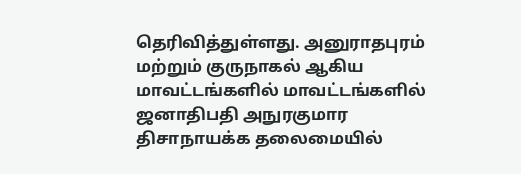தெரிவித்துள்ளது. அனுராதபுரம் மற்றும் குருநாகல் ஆகிய மாவட்டங்களில் மாவட்டங்களில் ஜனாதிபதி அநுரகுமார திசாநாயக்க தலைமையில்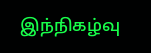இந்நிகழ்வு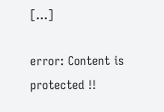[…]

error: Content is protected !!